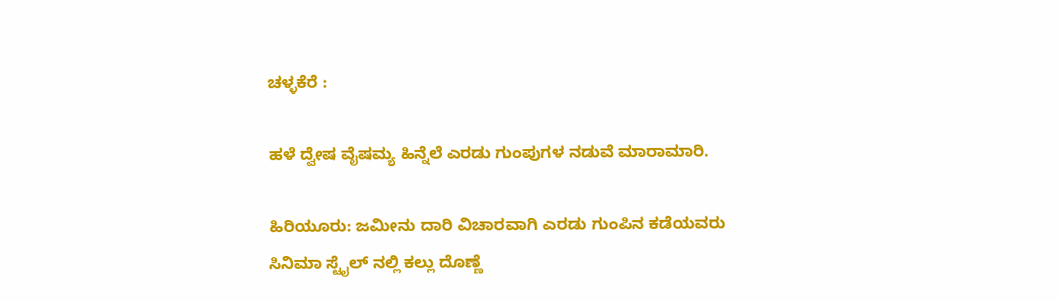ಚಳ್ಳಕೆರೆ :

ಹಳೆ ದ್ವೇಷ ವೈಷಮ್ಯ ಹಿನ್ನೆಲೆ ಎರಡು ಗುಂಪುಗಳ ನಡುವೆ ಮಾರಾಮಾರಿ.

ಹಿರಿಯೂರು: ಜಮೀನು ದಾರಿ ವಿಚಾರವಾಗಿ ಎರಡು ಗುಂಪಿನ ಕಡೆಯವರು
ಸಿನಿಮಾ ಸ್ಟೈಲ್ ನಲ್ಲಿ ಕಲ್ಲು ದೊಣ್ಣೆ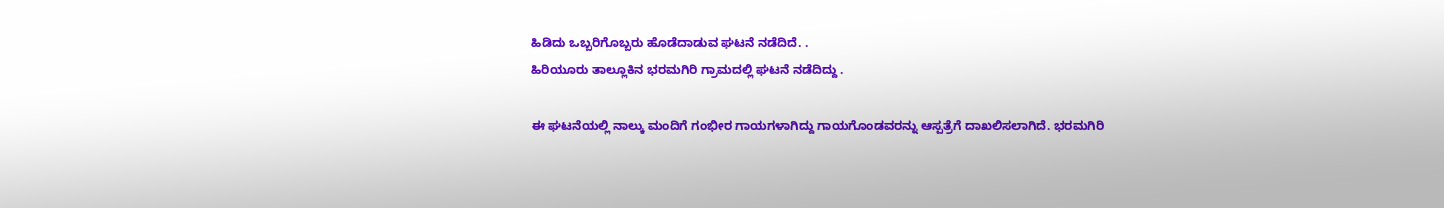ಹಿಡಿದು ಒಬ್ಬರಿಗೊಬ್ಬರು ಹೊಡೆದಾಡುವ ಘಟನೆ ನಡೆದಿದೆ. .
ಹಿರಿಯೂರು ತಾಲ್ಲೂಕಿನ ಭರಮಗಿರಿ ಗ್ರಾಮದಲ್ಲಿ ಘಟನೆ ನಡೆದಿದ್ದು .

ಈ ಘಟನೆಯಲ್ಲಿ ನಾಲ್ಕು ಮಂದಿಗೆ ಗಂಭೀರ ಗಾಯಗಳಾಗಿದ್ದು ಗಾಯಗೊಂಡವರನ್ನು ಆಸ್ಪತ್ರೆಗೆ ದಾಖಲಿಸಲಾಗಿದೆ. ಭರಮಗಿರಿ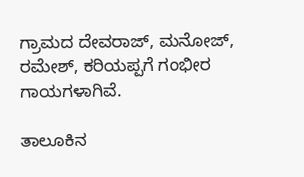ಗ್ರಾಮದ ದೇವರಾಜ್, ಮನೋಜ್, ರಮೇಶ್, ಕರಿಯಪ್ಪಗೆ ಗಂಭೀರ ಗಾಯಗಳಾಗಿವೆ.

ತಾಲೂಕಿನ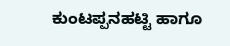ಕುಂಟಪ್ಪನಹಟ್ಟಿ ಹಾಗೂ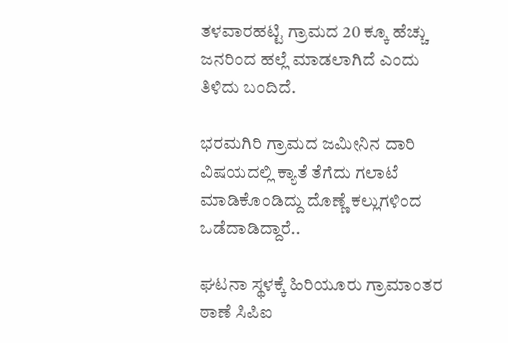ತಳವಾರಹಟ್ಟಿ ಗ್ರಾಮದ 20 ಕ್ಕೂ ಹೆಚ್ಚು ಜನರಿಂದ ಹಲ್ಲೆ ಮಾಡಲಾಗಿದೆ ಎಂದು ತಿಳಿದು ಬಂದಿದೆ.

ಭರಮಗಿರಿ ಗ್ರಾಮದ ಜಮೀನಿನ ದಾರಿ ವಿಷಯದಲ್ಲಿ ಕ್ಯಾತೆ ತೆಗೆದು ಗಲಾಟೆ ಮಾಡಿಕೊಂಡಿದ್ದು ದೊಣ್ಣೆ ಕಲ್ಲುಗಳಿಂದ ಒಡೆದಾಡಿದ್ದಾರೆ..

ಘಟನಾ ಸ್ಥಳಕ್ಕೆ ಹಿರಿಯೂರು ಗ್ರಾಮಾಂತರ ಠಾಣೆ ಸಿಪಿಐ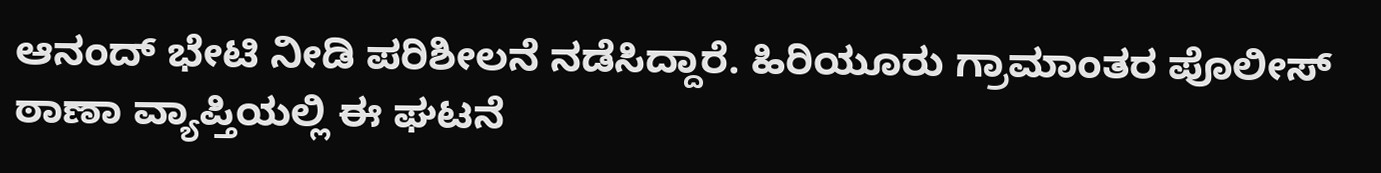ಆನಂದ್ ಭೇಟಿ ನೀಡಿ ಪರಿಶೀಲನೆ ನಡೆಸಿದ್ದಾರೆ. ಹಿರಿಯೂರು ಗ್ರಾಮಾಂತರ ಪೊಲೀಸ್ ಠಾಣಾ ವ್ಯಾಪ್ತಿಯಲ್ಲಿ ಈ ಘಟನೆ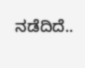ನಡೆದಿದೆ..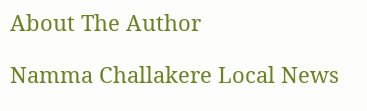About The Author

Namma Challakere Local News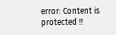error: Content is protected !!